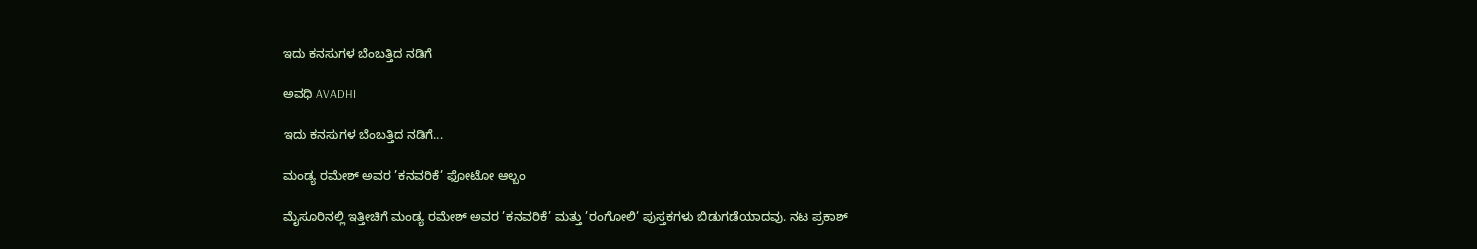ಇದು ಕನಸುಗಳ ಬೆಂಬತ್ತಿದ ನಡಿಗೆ‍

ಅವಧಿ AVADHI

ಇದು ಕನಸುಗಳ ಬೆಂಬತ್ತಿದ ನಡಿಗೆ...

ಮಂಡ್ಯ ರಮೇಶ್ ಅವರ ’ಕನವರಿಕೆ’ ಫೋಟೋ ಆಲ್ಬಂ

ಮೈಸೂರಿನಲ್ಲಿ ಇತ್ತೀಚಿಗೆ ಮಂಡ್ಯ ರಮೇಶ್ ಅವರ ’ಕನವರಿಕೆ’ ಮತ್ತು ’ರಂಗೋಲಿ’ ಪುಸ್ತಕಗಳು ಬಿಡುಗಡೆಯಾದವು. ನಟ ಪ್ರಕಾಶ್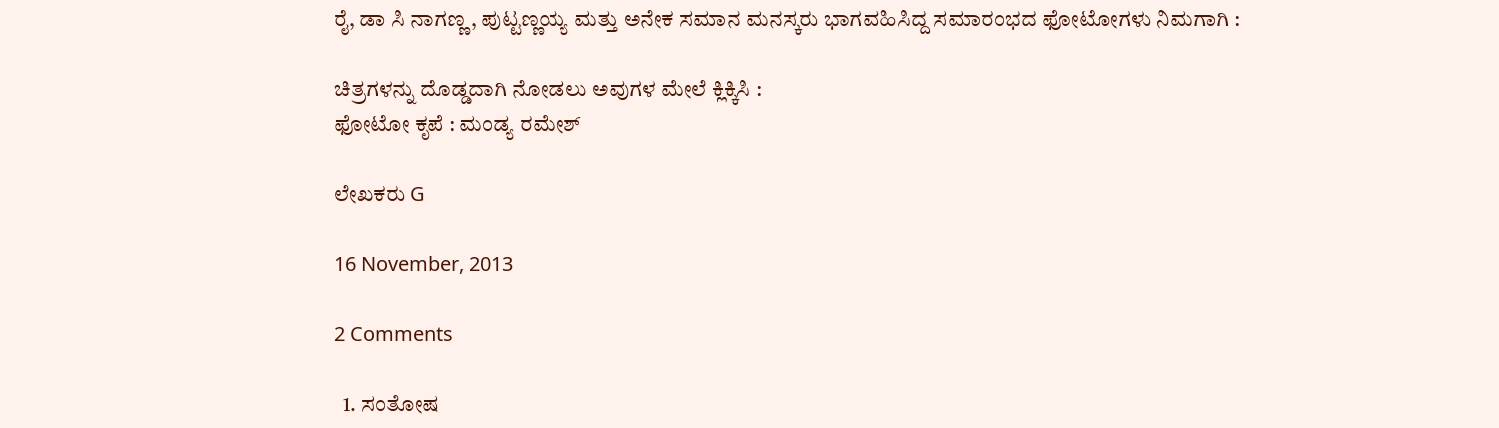ರೈ, ಡಾ ಸಿ ನಾಗಣ್ಣ, ಪುಟ್ಟಣ್ಣಯ್ಯ ಮತ್ತು ಅನೇಕ ಸಮಾನ ಮನಸ್ಕರು ಭಾಗವಹಿಸಿದ್ದ ಸಮಾರಂಭದ ಫೋಟೋಗಳು ನಿಮಗಾಗಿ :

ಚಿತ್ರಗಳನ್ನು ದೊಡ್ಡದಾಗಿ ನೋಡಲು ಅವುಗಳ ಮೇಲೆ ಕ್ಲಿಕ್ಕಿಸಿ :
ಫೋಟೋ ಕೃಪೆ : ಮಂಡ್ಯ ರಮೇಶ್

ಲೇಖಕರು G

16 November, 2013

2 Comments

  1. ಸಂತೋಷ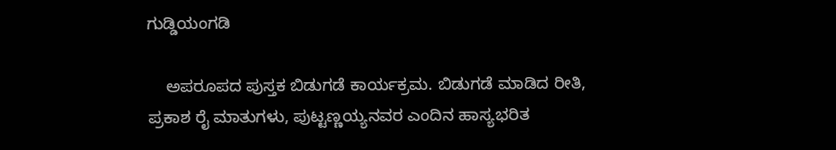ಗುಡ್ಡಿಯಂಗಡಿ

    ಅಪರೂಪದ ಪುಸ್ತಕ ಬಿಡುಗಡೆ ಕಾರ್ಯಕ್ರಮ. ಬಿಡುಗಡೆ ಮಾಡಿದ ರೀತಿ, ಪ್ರಕಾಶ ರೈ ಮಾತುಗಳು, ಪುಟ್ಟಣ್ಣಯ್ಯನವರ ಎಂದಿನ ಹಾಸ್ಯಭರಿತ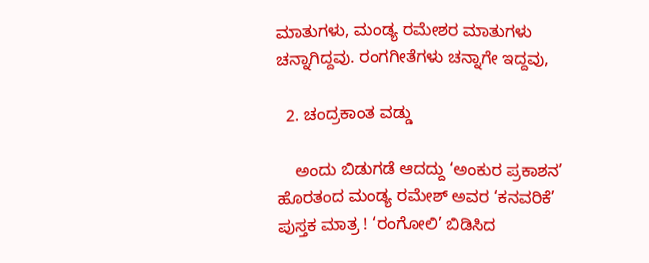ಮಾತುಗಳು, ಮಂಡ್ಯ ರಮೇಶರ ಮಾತುಗಳು ಚನ್ನಾಗಿದ್ದವು. ರಂಗಗೀತೆಗಳು ಚನ್ನಾಗೇ ಇದ್ದವು,

  2. ಚಂದ್ರಕಾಂತ ವಡ್ಡು

    ಅಂದು ಬಿಡುಗಡೆ ಆದದ್ದು ‘ಅಂಕುರ ಪ್ರಕಾಶನ’ ಹೊರತಂದ ಮಂಡ್ಯ ರಮೇಶ್ ಅವರ ‘ಕನವರಿಕೆ’ ಪುಸ್ತಕ ಮಾತ್ರ ! ‘ರಂಗೋಲಿ’ ಬಿಡಿಸಿದ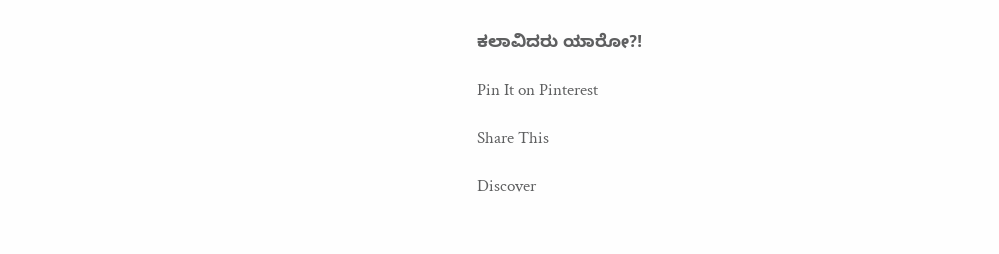ಕಲಾವಿದರು ಯಾರೋ?!

Pin It on Pinterest

Share This

Discover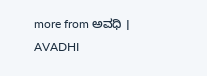more from ಅವಧಿ । AVADHI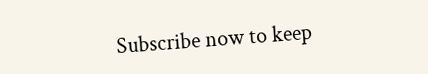Subscribe now to keep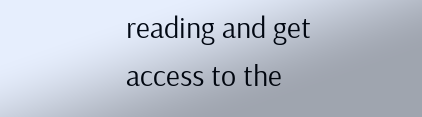reading and get access to the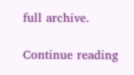full archive.

Continue reading